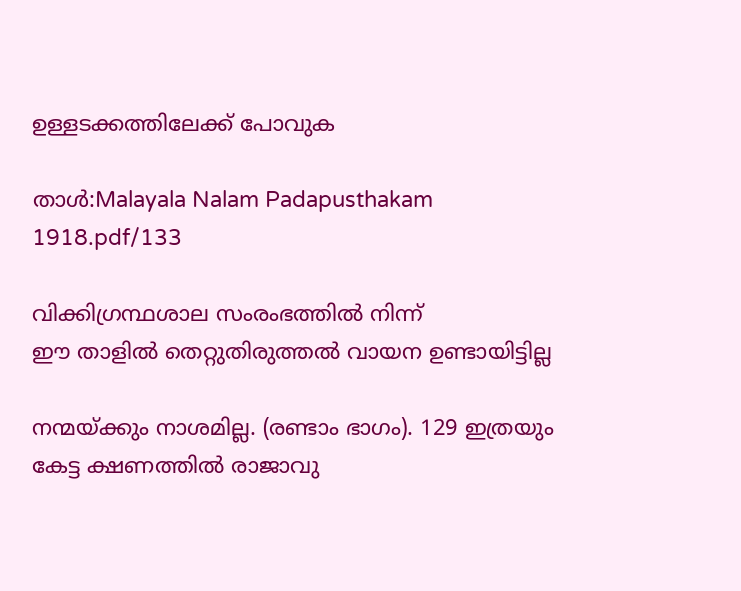ഉള്ളടക്കത്തിലേക്ക് പോവുക

താൾ:Malayala Nalam Padapusthakam 1918.pdf/133

വിക്കിഗ്രന്ഥശാല സംരംഭത്തിൽ നിന്ന്
ഈ താളിൽ തെറ്റുതിരുത്തൽ വായന ഉണ്ടായിട്ടില്ല

നന്മയ്ക്കും നാശമില്ല. (രണ്ടാം ഭാഗം). 129 ഇത്രയും കേട്ട ക്ഷണത്തിൽ രാജാവു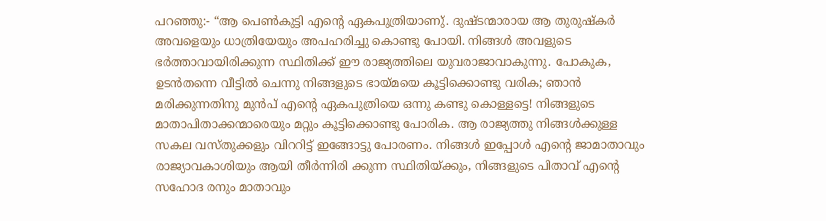പറഞ്ഞു:- “ആ പെൺകുട്ടി എന്റെ ഏകപുത്രിയാണു്. ദുഷ്ടന്മാരായ ആ തുരുഷ്കർ അവളെയും ധാത്രിയേയും അപഹരിച്ചു കൊണ്ടു പോയി. നിങ്ങൾ അവളുടെ ഭർത്താവായിരിക്കുന്ന സ്ഥിതിക്ക് ഈ രാജ്യത്തിലെ യുവരാജാവാകുന്നു. പോകുക, ഉടൻതന്നെ വീട്ടിൽ ചെന്നു നിങ്ങളുടെ ഭായ്മയെ കൂട്ടിക്കൊണ്ടു വരിക; ഞാൻ മരിക്കുന്നതിനു മുൻപ് എന്റെ ഏകപുത്രിയെ ഒന്നു കണ്ടു കൊള്ളട്ടെ! നിങ്ങളുടെ മാതാപിതാക്കന്മാരെയും മറ്റും കൂട്ടിക്കൊണ്ടു പോരിക. ആ രാജ്യത്തു നിങ്ങൾക്കുള്ള സകല വസ്തുക്കളും വിററിട്ട് ഇങ്ങോട്ടു പോരണം. നിങ്ങൾ ഇപ്പോൾ എന്റെ ജാമാതാവും രാജ്യാവകാശിയും ആയി തീർന്നിരി ക്കുന്ന സ്ഥിതിയ്ക്കും, നിങ്ങളുടെ പിതാവ് എന്റെ സഹോദ രനും മാതാവും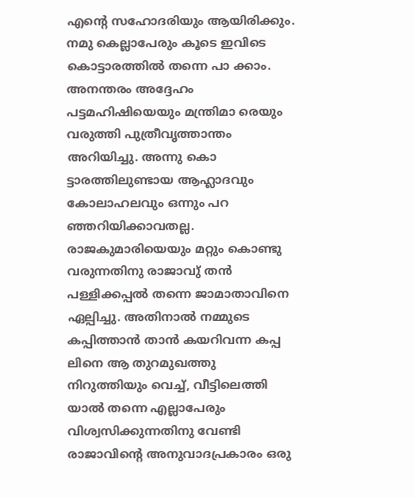എന്റെ സഹോദരിയും ആയിരിക്കും. നമു കെല്ലാപേരും കൂടെ ഇവിടെ കൊട്ടാരത്തിൽ തന്നെ പാ ക്കാം. അനന്തരം അദ്ദേഹം പട്ടമഹിഷിയെയും മന്ത്രിമാ രെയും വരുത്തി പുത്രീവൃത്താന്തം അറിയിച്ചു. അന്നു കൊ ട്ടാരത്തിലുണ്ടായ ആഹ്ലാദവും കോലാഹലവും ഒന്നും പറ ഞ്ഞറിയിക്കാവതല്ല. രാജകുമാരിയെയും മറ്റും കൊണ്ടു വരുന്നതിനു രാജാവു് തൻ പള്ളിക്കപ്പൽ തന്നെ ജാമാതാവിനെ ഏല്പിച്ചു. അതിനാൽ നമ്മുടെ കപ്പിത്താൻ താൻ കയറിവന്ന കപ്പ ലിനെ ആ തുറമുഖത്തു നിറുത്തിയും വെച്ച്, വീട്ടിലെത്തി യാൽ തന്നെ എല്ലാപേരും വിശ്വസിക്കുന്നതിനു വേണ്ടി രാജാവിന്റെ അനുവാദപ്രകാരം ഒരു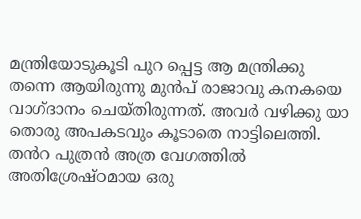മന്ത്രിയോടുകൂടി പുറ പ്പെട്ട ആ മന്ത്രിക്കു തന്നെ ആയിരുന്നു മുൻപ് രാജാവു കനകയെ വാഗ്ദാനം ചെയ്തിരുന്നത്. അവർ വഴിക്കു യാ തൊരു അപകടവും കൂടാതെ നാട്ടിലെത്തി. തൻറ പുത്രൻ അത്ര വേഗത്തിൽ അതിശ്രേഷ്ഠമായ ഒരു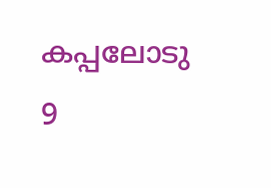കപ്പലോടു 9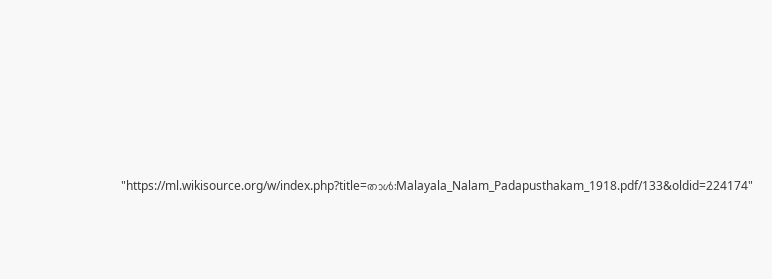"https://ml.wikisource.org/w/index.php?title=താൾ:Malayala_Nalam_Padapusthakam_1918.pdf/133&oldid=224174"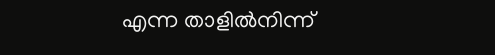എന്ന താളിൽനിന്ന്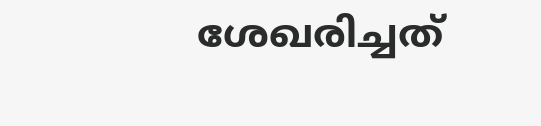ശേഖരിച്ചത്